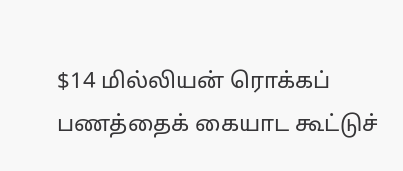$14 மில்லியன் ரொக்கப் பணத்தைக் கையாட கூட்டுச்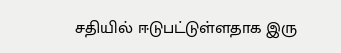சதியில் ஈடுபட்டுள்ளதாக இரு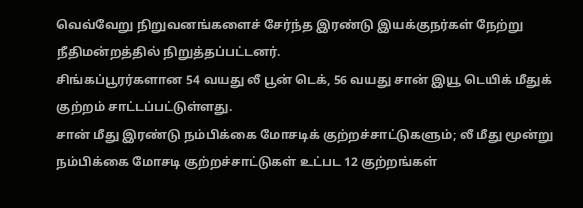வெவ்வேறு நிறுவனங்களைச் சேர்ந்த இரண்டு இயக்குநர்கள் நேற்று நீதிமன்றத்தில் நிறுத்தப்பட்டனர்.
சிங்கப்பூரர்களான 54 வயது லீ பூன் டெக், 56 வயது சான் இயூ டெயிக் மீதுக் குற்றம் சாட்டப்பட்டுள்ளது.
சான் மீது இரண்டு நம்பிக்கை மோசடிக் குற்றச்சாட்டுகளும்; லீ மீது மூன்று நம்பிக்கை மோசடி குற்றச்சாட்டுகள் உட்பட 12 குற்றங்கள்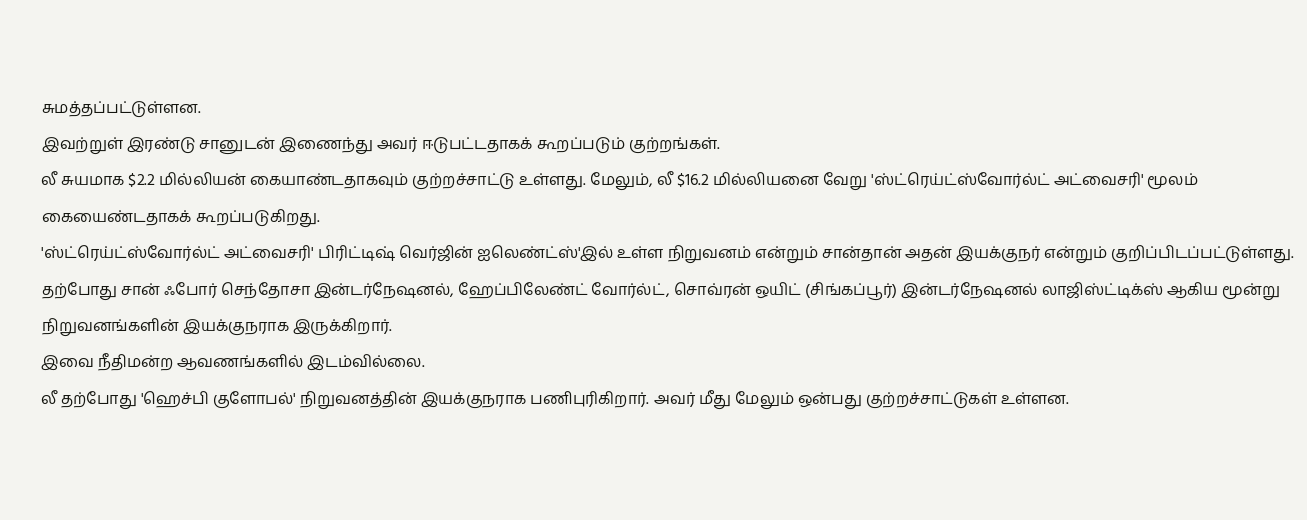சுமத்தப்பட்டுள்ளன.
இவற்றுள் இரண்டு சானுடன் இணைந்து அவர் ஈடுபட்டதாகக் கூறப்படும் குற்றங்கள்.
லீ சுயமாக $2.2 மில்லியன் கையாண்டதாகவும் குற்றச்சாட்டு உள்ளது. மேலும், லீ $16.2 மில்லியனை வேறு 'ஸ்ட்ரெய்ட்ஸ்வோர்ல்ட் அட்வைசரி' மூலம் கையைண்டதாகக் கூறப்படுகிறது.
'ஸ்ட்ரெய்ட்ஸ்வோர்ல்ட் அட்வைசரி' பிரிட்டிஷ் வெர்ஜின் ஐலெண்ட்ஸ்'இல் உள்ள நிறுவனம் என்றும் சான்தான் அதன் இயக்குநர் என்றும் குறிப்பிடப்பட்டுள்ளது. தற்போது சான் ஃபோர் செந்தோசா இன்டர்நேஷனல், ஹேப்பிலேண்ட் வோர்ல்ட், சொவ்ரன் ஒயிட் (சிங்கப்பூர்) இன்டர்நேஷனல் லாஜிஸ்ட்டிக்ஸ் ஆகிய மூன்று நிறுவனங்களின் இயக்குநராக இருக்கிறார்.
இவை நீதிமன்ற ஆவணங்களில் இடம்வில்லை.
லீ தற்போது 'ஹெச்பி குளோபல்' நிறுவனத்தின் இயக்குநராக பணிபுரிகிறார். அவர் மீது மேலும் ஒன்பது குற்றச்சாட்டுகள் உள்ளன.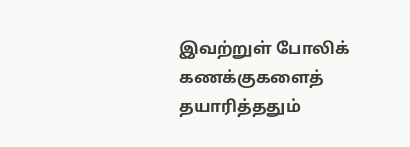இவற்றுள் போலிக் கணக்குகளைத் தயாரித்ததும்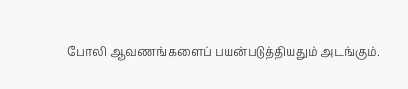போலி ஆவணங்களைப் பயன்படுத்தியதும் அடங்கும்.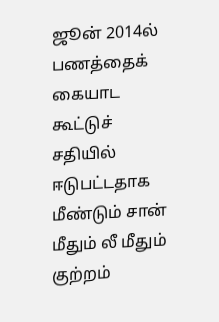ஜூன் 2014ல் பணத்தைக் கையாட கூட்டுச் சதியில் ஈடுபட்டதாக மீண்டும் சான் மீதும் லீ மீதும் குற்றம்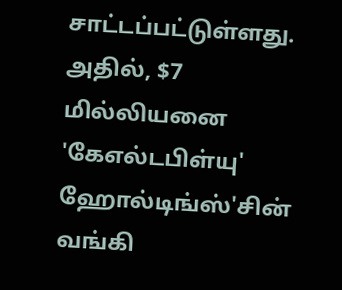சாட்டப்பட்டுள்ளது. அதில், $7 மில்லியனை 'கேஎல்டபிள்யு' ஹோல்டிங்ஸ்'சின் வங்கி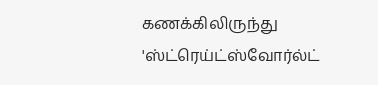கணக்கிலிருந்து 'ஸ்ட்ரெய்ட்ஸ்வோர்ல்ட்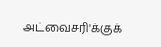அட்வைசரி'க்குக்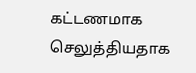கட்டணமாக செலுத்தியதாக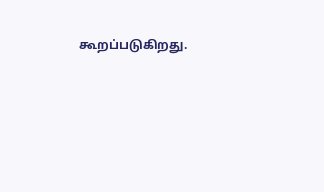கூறப்படுகிறது.